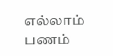எல்லாம் பணம்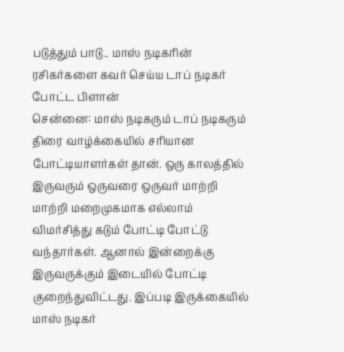படுத்தும் பாடு.. மாஸ் நடிகரின் ரசிகர்களை கவர் செய்ய டாப் நடிகர் போட்ட பிளான்
சென்னை: மாஸ் நடிகரும் டாப் நடிகரும் திரை வாழ்க்கையில் சரியான போட்டியாளர்கள் தான். ஒரு காலத்தில் இருவரும் ஒருவரை ஒருவர் மாற்றி மாற்றி மறைமுகமாக எல்லாம் விமர்சித்து கடும் போட்டி போட்டு வந்தார்கள். ஆனால் இன்றைக்கு இருவருக்கும் இடையில் போட்டி குறைந்துவிட்டது. இப்படி இருக்கையில் மாஸ் நடிகர்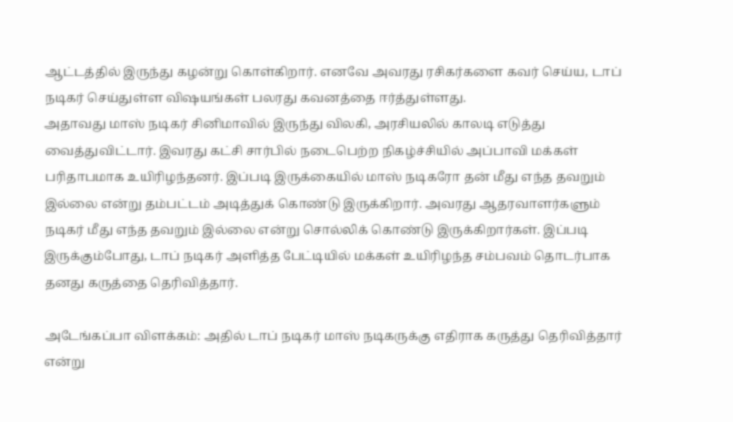ஆட்டத்தில் இருந்து கழன்று கொள்கிறார். எனவே அவரது ரசிகர்களை கவர் செய்ய, டாப் நடிகர் செய்துள்ள விஷயங்கள் பலரது கவனத்தை ஈர்த்துள்ளது.
அதாவது மாஸ் நடிகர் சினிமாவில் இருந்து விலகி, அரசியலில் காலடி எடுத்து வைத்துவிட்டார். இவரது கட்சி சார்பில் நடைபெற்ற நிகழ்ச்சியில் அப்பாவி மக்கள் பரிதாபமாக உயிரிழந்தனர். இப்படி இருக்கையில் மாஸ் நடிகரோ தன் மீது எந்த தவறும் இல்லை என்று தம்பட்டம் அடித்துக் கொண்டு இருக்கிறார். அவரது ஆதரவாளர்களும் நடிகர் மீது எந்த தவறும் இல்லை என்று சொல்லிக் கொண்டு இருக்கிறார்கள். இப்படி இருக்கும்போது, டாப் நடிகர் அளித்த பேட்டியில் மக்கள் உயிரிழந்த சம்பவம் தொடர்பாக தனது கருத்தை தெரிவித்தார்.

அடேங்கப்பா விளக்கம்: அதில் டாப் நடிகர் மாஸ் நடிகருக்கு எதிராக கருத்து தெரிவித்தார் என்று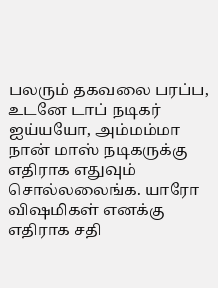பலரும் தகவலை பரப்ப, உடனே டாப் நடிகர் ஐய்யயோ, அம்மம்மா நான் மாஸ் நடிகருக்கு எதிராக எதுவும் சொல்லலைங்க. யாரோ விஷமிகள் எனக்கு எதிராக சதி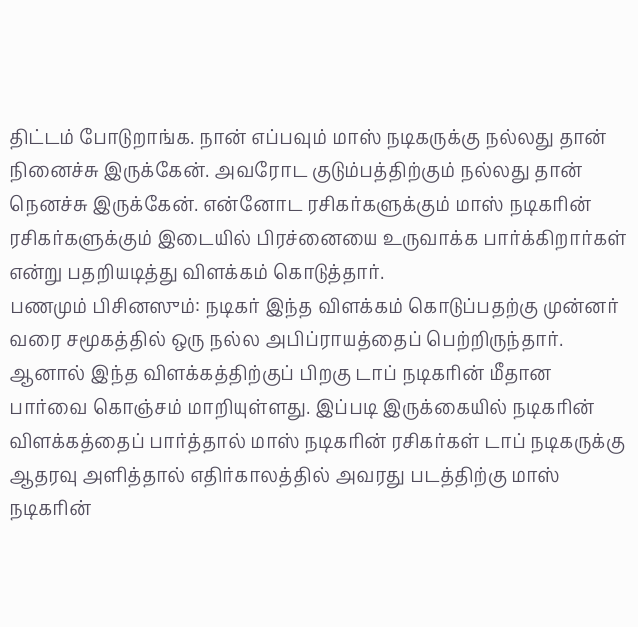திட்டம் போடுறாங்க. நான் எப்பவும் மாஸ் நடிகருக்கு நல்லது தான் நினைச்சு இருக்கேன். அவரோட குடும்பத்திற்கும் நல்லது தான் நெனச்சு இருக்கேன். என்னோட ரசிகர்களுக்கும் மாஸ் நடிகரின் ரசிகர்களுக்கும் இடையில் பிரச்னையை உருவாக்க பார்க்கிறார்கள் என்று பதறியடித்து விளக்கம் கொடுத்தார்.
பணமும் பிசினஸும்: நடிகர் இந்த விளக்கம் கொடுப்பதற்கு முன்னர் வரை சமூகத்தில் ஒரு நல்ல அபிப்ராயத்தைப் பெற்றிருந்தார். ஆனால் இந்த விளக்கத்திற்குப் பிறகு டாப் நடிகரின் மீதான பார்வை கொஞ்சம் மாறியுள்ளது. இப்படி இருக்கையில் நடிகரின் விளக்கத்தைப் பார்த்தால் மாஸ் நடிகரின் ரசிகர்கள் டாப் நடிகருக்கு ஆதரவு அளித்தால் எதிர்காலத்தில் அவரது படத்திற்கு மாஸ் நடிகரின்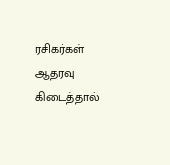ரசிகர்கள் ஆதரவு கிடைத்தால்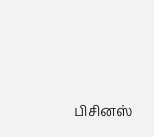பிசினஸ்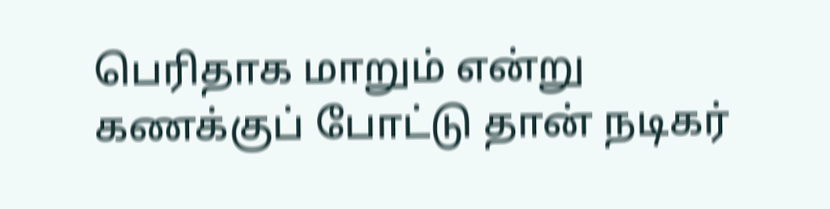பெரிதாக மாறும் என்று கணக்குப் போட்டு தான் நடிகர்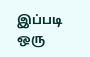இப்படி ஒரு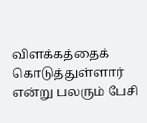விளக்கத்தைக் கொடுத்துள்ளார் என்று பலரும் பேசி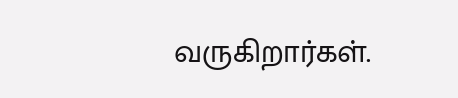வருகிறார்கள்.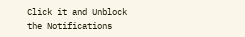Click it and Unblock the Notifications